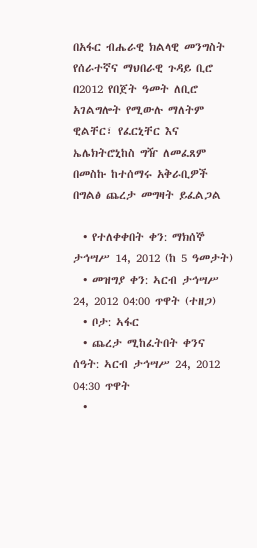በአፋር ብሔራዊ ክልላዊ መንግስት የሰራተኛና ማህበራዊ ጉዳይ ቢሮ በ2012 የበጀት ዓመት ለቢሮ አገልግሎት የሚውሉ ማለትም ዊልቸር፣ የፈርኒቸር እና ኤሌክትሮኒከስ ግዥ ለመፈጸም በመስኩ ከተሰማሩ አቅራቢዎች በግልፅ ጨረታ መግዛት ይፈልጋል

  • የተለቀቀበት ቀን: ማክሰኞ ታኅሣሥ 14, 2012 (ከ 5 ዓመታት)
  • መዝግያ ቀን: ኣርብ ታኅሣሥ 24, 2012 04:00 ጥዋት (ተዘጋ)
  • ቦታ: ኣፋር
  • ጨረታ ሚከፈትበት ቀንና ሰዓት: ኣርብ ታኅሣሥ 24, 2012 04:30 ጥዋት
  •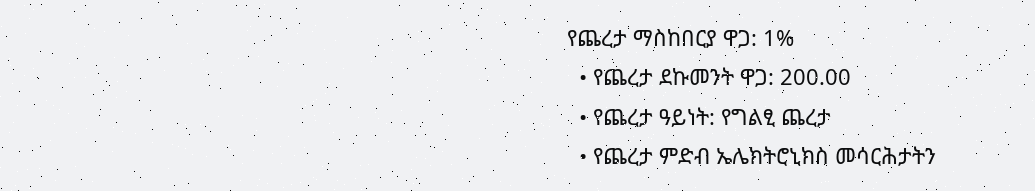የጨረታ ማስከበርያ ዋጋ: 1%
  • የጨረታ ደኩመንት ዋጋ: 200.00
  • የጨረታ ዓይነት: የግልፂ ጨረታ
  • የጨረታ ምድብ ኤሌክትሮኒክስ መሳርሕታትን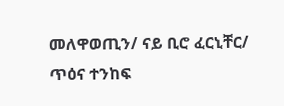መለዋወጢን/ ናይ ቢሮ ፈርኒቸር/ ጥዕና ተንከፍ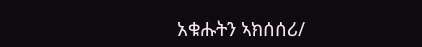አቁሑትን ኣክሰሰሪ/